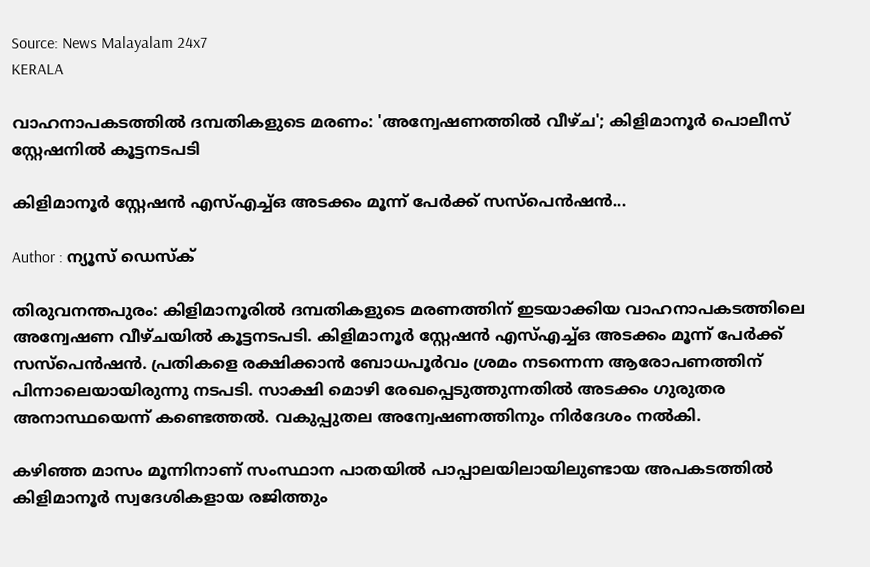Source: News Malayalam 24x7
KERALA

വാഹനാപകടത്തിൽ ദമ്പതികളുടെ മരണം: 'അന്വേഷണത്തില്‍ വീഴ്ച'; കിളിമാനൂര്‍ പൊലീസ് സ്റ്റേഷനില്‍ കൂട്ടനടപടി

കിളിമാനൂർ സ്റ്റേഷൻ എസ്എച്ച്ഒ അടക്കം മൂന്ന് പേർക്ക് സസ്പെൻഷൻ...

Author : ന്യൂസ് ഡെസ്ക്

തിരുവനന്തപുരം: കിളിമാനൂരിൽ ദമ്പതികളുടെ മരണത്തിന് ഇടയാക്കിയ വാഹനാപകടത്തിലെ അന്വേഷണ വീഴ്ചയിൽ കൂട്ടനടപടി. കിളിമാനൂർ സ്റ്റേഷൻ എസ്എച്ച്ഒ അടക്കം മൂന്ന് പേർക്ക് സസ്പെൻഷൻ. പ്രതികളെ രക്ഷിക്കാൻ ബോധപൂർവം ശ്രമം നടന്നെന്ന ആരോപണത്തിന് പിന്നാലെയായിരുന്നു നടപടി. സാക്ഷി മൊഴി രേഖപ്പെടുത്തുന്നതിൽ അടക്കം ഗുരുതര അനാസ്ഥയെന്ന് കണ്ടെത്തൽ. വകുപ്പുതല അന്വേഷണത്തിനും നിർദേശം നൽകി.

കഴിഞ്ഞ മാസം മൂന്നിനാണ് സംസ്ഥാന പാതയിൽ പാപ്പാലയിലായിലുണ്ടായ അപകടത്തിൽ കിളിമാനൂര്‍ സ്വദേശികളായ രജിത്തും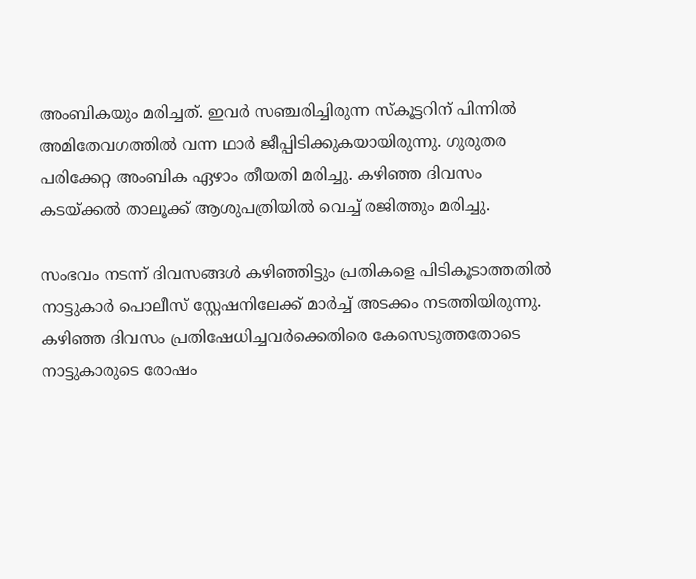അംബികയും മരിച്ചത്. ഇവർ സഞ്ചരിച്ചിരുന്ന സ്കൂട്ടറിന് പിന്നിൽ അമിതേവഗത്തിൽ വന്ന ഥാർ ജീപ്പിടിക്കുകയായിരുന്നു. ഗുരുതര പരിക്കേറ്റ അംബിക ഏഴാം തീയതി മരിച്ചു. കഴിഞ്ഞ ദിവസം കടയ്ക്കൽ താലൂക്ക് ആശുപത്രിയിൽ വെച്ച് രജിത്തും മരിച്ചു.

സംഭവം നടന്ന് ദിവസങ്ങള്‍ കഴിഞ്ഞിട്ടും പ്രതികളെ പിടികൂടാത്തതിൽ നാട്ടുകാര്‍ പൊലീസ് സ്റ്റേഷനിലേക്ക് മാര്‍ച്ച് അടക്കം നടത്തിയിരുന്നു. കഴിഞ്ഞ ദിവസം പ്രതിഷേധിച്ചവർക്കെതിരെ കേസെടുത്തതോടെ നാട്ടുകാരുടെ രോഷം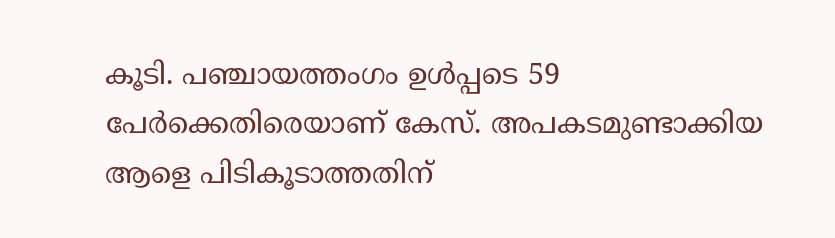കൂടി. പഞ്ചായത്തംഗം ഉൾപ്പടെ 59 പേർക്കെതിരെയാണ് കേസ്. അപകടമുണ്ടാക്കിയ ആളെ പിടികൂടാത്തതിന്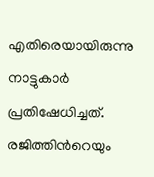എതിരെയായിരുന്നു നാട്ടുകാർ പ്രതിഷേധിച്ചത്. രജിത്തിന്‍റെയും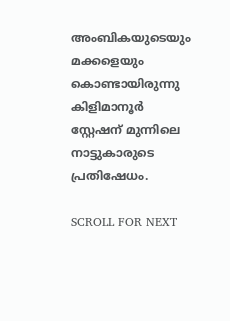അംബികയുടെയും മക്കളെയും കൊണ്ടായിരുന്നു കിളിമാനൂർ സ്റ്റേഷന് മുന്നിലെ നാട്ടുകാരുടെ പ്രതിഷേധം.

SCROLL FOR NEXT